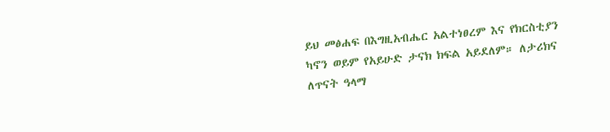ይህ መፅሐፍ በእግዚአብሔር አልተነፀረም እና የክርስቲያን ካኖን ወይም የአይሁድ ታናክ ክፍል አይደለም። ለታሪክና ለጥናት ዓላማ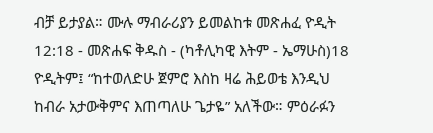ብቻ ይታያል። ሙሉ ማብራሪያን ይመልከቱ መጽሐፈ ዮዲት 12:18 - መጽሐፍ ቅዱስ - (ካቶሊካዊ እትም - ኤማሁስ)18 ዮዲትም፤ “ከተወለድሁ ጀምሮ እስከ ዛሬ ሕይወቴ እንዲህ ከብራ አታውቅምና እጠጣለሁ ጌታዬ” አለችው። ምዕራፉን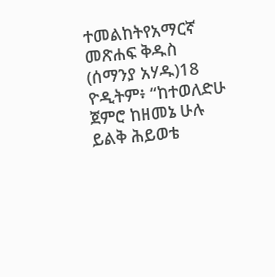ተመልከትየአማርኛ መጽሐፍ ቅዱስ (ሰማንያ አሃዱ)18 ዮዲትም፥ “ከተወለድሁ ጀምሮ ከዘመኔ ሁሉ ይልቅ ሕይወቴ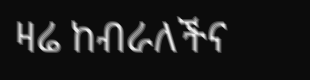ዛሬ ከብራለችና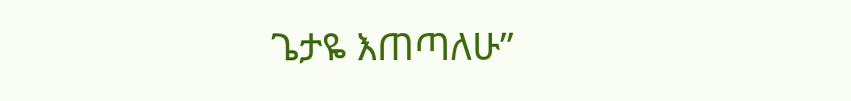ጌታዬ እጠጣለሁ”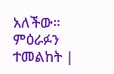አለችው። ምዕራፉን ተመልከት |